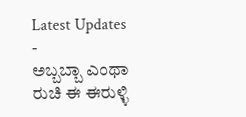Latest Updates
-
ಅಬ್ಬಬ್ಬಾ ಎಂಥಾ ರುಚಿ ಈ ಈರುಳ್ಳಿ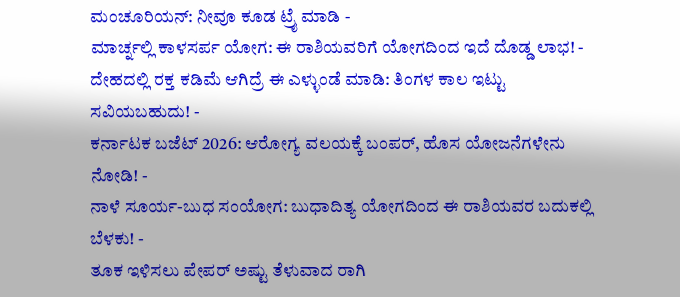ಮಂಚೂರಿಯನ್: ನೀವೂ ಕೂಡ ಟ್ರೈ ಮಾಡಿ -
ಮಾರ್ಚ್ನಲ್ಲಿ ಕಾಳಸರ್ಪ ಯೋಗ: ಈ ರಾಶಿಯವರಿಗೆ ಯೋಗದಿಂದ ಇದೆ ದೊಡ್ಡ ಲಾಭ! -
ದೇಹದಲ್ಲಿ ರಕ್ತ ಕಡಿಮೆ ಆಗಿದ್ರೆ ಈ ಎಳ್ಳುಂಡೆ ಮಾಡಿ: ತಿಂಗಳ ಕಾಲ ಇಟ್ಟು ಸವಿಯಬಹುದು! -
ಕರ್ನಾಟಕ ಬಜೆಟ್ 2026: ಆರೋಗ್ಯ ವಲಯಕ್ಕೆ ಬಂಪರ್, ಹೊಸ ಯೋಜನೆಗಳೇನು ನೋಡಿ! -
ನಾಳೆ ಸೂರ್ಯ-ಬುಧ ಸಂಯೋಗ: ಬುಧಾದಿತ್ಯ ಯೋಗದಿಂದ ಈ ರಾಶಿಯವರ ಬದುಕಲ್ಲಿ ಬೆಳಕು! -
ತೂಕ ಇಳಿಸಲು ಪೇಪರ್ ಅಷ್ಟು ತೆಳುವಾದ ರಾಗಿ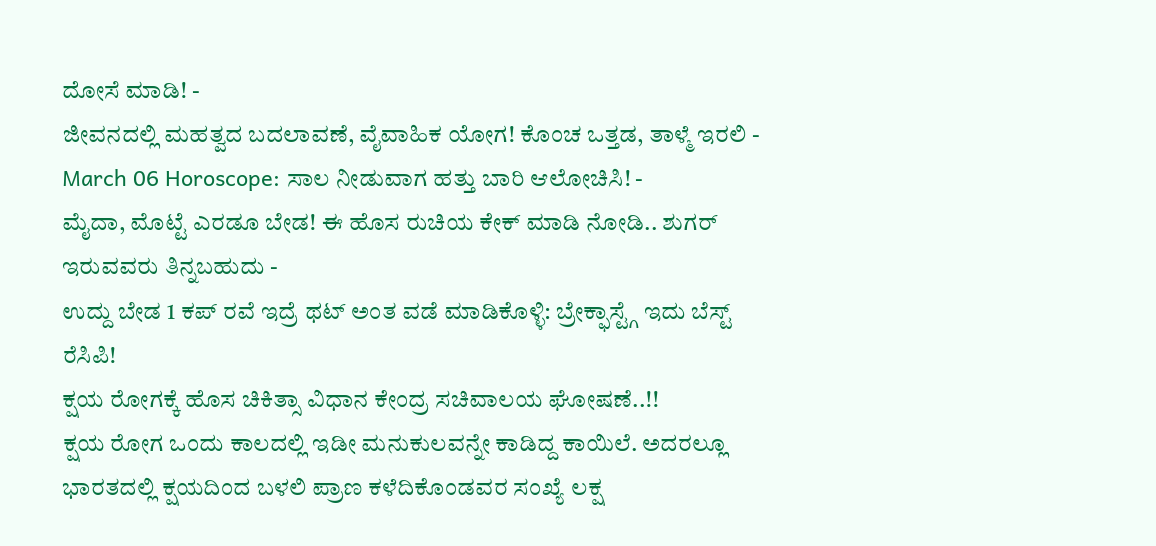ದೋಸೆ ಮಾಡಿ! -
ಜೀವನದಲ್ಲಿ ಮಹತ್ವದ ಬದಲಾವಣೆ, ವೈವಾಹಿಕ ಯೋಗ! ಕೊಂಚ ಒತ್ತಡ, ತಾಳ್ಮೆ ಇರಲಿ -
March 06 Horoscope: ಸಾಲ ನೀಡುವಾಗ ಹತ್ತು ಬಾರಿ ಆಲೋಚಿಸಿ! -
ಮೈದಾ, ಮೊಟ್ಟೆ ಎರಡೂ ಬೇಡ! ಈ ಹೊಸ ರುಚಿಯ ಕೇಕ್ ಮಾಡಿ ನೋಡಿ.. ಶುಗರ್ ಇರುವವರು ತಿನ್ನಬಹುದು -
ಉದ್ದು ಬೇಡ 1 ಕಪ್ ರವೆ ಇದ್ರೆ ಥಟ್ ಅಂತ ವಡೆ ಮಾಡಿಕೊಳ್ಳಿ: ಬ್ರೇಕ್ಫಾಸ್ಟ್ಗೆ ಇದು ಬೆಸ್ಟ್ ರೆಸಿಪಿ!
ಕ್ಷಯ ರೋಗಕ್ಕೆ ಹೊಸ ಚಿಕಿತ್ಸಾ ವಿಧಾನ ಕೇಂದ್ರ ಸಚಿವಾಲಯ ಘೋಷಣೆ..!!
ಕ್ಷಯ ರೋಗ ಒಂದು ಕಾಲದಲ್ಲಿ ಇಡೀ ಮನುಕುಲವನ್ನೇ ಕಾಡಿದ್ದ ಕಾಯಿಲೆ. ಅದರಲ್ಲೂ ಭಾರತದಲ್ಲಿ ಕ್ಷಯದಿಂದ ಬಳಲಿ ಪ್ರಾಣ ಕಳೆದಿಕೊಂಡವರ ಸಂಖ್ಯೆ ಲಕ್ಷ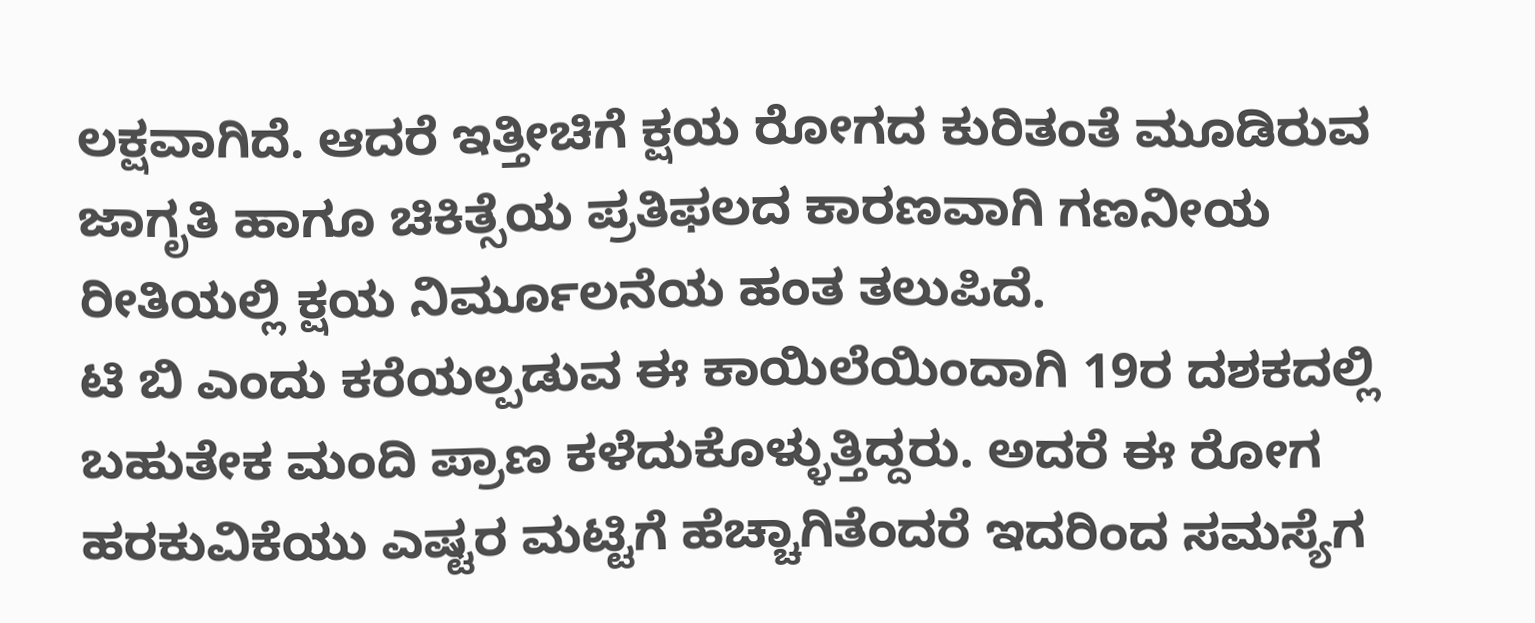ಲಕ್ಷವಾಗಿದೆ. ಆದರೆ ಇತ್ತೀಚಿಗೆ ಕ್ಷಯ ರೋಗದ ಕುರಿತಂತೆ ಮೂಡಿರುವ ಜಾಗೃತಿ ಹಾಗೂ ಚಿಕಿತ್ಸೆಯ ಪ್ರತಿಫಲದ ಕಾರಣವಾಗಿ ಗಣನೀಯ ರೀತಿಯಲ್ಲಿ ಕ್ಷಯ ನಿರ್ಮೂಲನೆಯ ಹಂತ ತಲುಪಿದೆ.
ಟಿ ಬಿ ಎಂದು ಕರೆಯಲ್ಪಡುವ ಈ ಕಾಯಿಲೆಯಿಂದಾಗಿ 19ರ ದಶಕದಲ್ಲಿ ಬಹುತೇಕ ಮಂದಿ ಪ್ರಾಣ ಕಳೆದುಕೊಳ್ಳುತ್ತಿದ್ದರು. ಅದರೆ ಈ ರೋಗ ಹರಕುವಿಕೆಯು ಎಷ್ಟರ ಮಟ್ಟಿಗೆ ಹೆಚ್ಚಾಗಿತೆಂದರೆ ಇದರಿಂದ ಸಮಸ್ಯೆಗ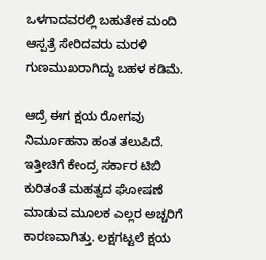ಒಳಗಾದವರಲ್ಲಿ ಬಹುತೇಕ ಮಂದಿ ಆಸ್ಪತ್ರೆ ಸೇರಿದವರು ಮರಳಿ ಗುಣಮುಖರಾಗಿದ್ದು ಬಹಳ ಕಡಿಮೆ.

ಆದ್ರೆ ಈಗ ಕ್ಷಯ ರೋಗವು ನಿರ್ಮೂಹನಾ ಹಂತ ತಲುಪಿದೆ. ಇತ್ತೀಚಿಗೆ ಕೇಂದ್ರ ಸರ್ಕಾರ ಟಿಬಿ ಕುರಿತಂತೆ ಮಹತ್ವದ ಘೋಷಣೆ ಮಾಡುವ ಮೂಲಕ ಎಲ್ಲರ ಅಚ್ಚರಿಗೆ ಕಾರಣವಾಗಿತ್ತು. ಲಕ್ಷಗಟ್ಟಲೆ ಕ್ಷಯ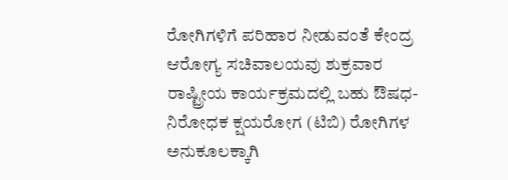ರೋಗಿಗಳಿಗೆ ಪರಿಹಾರ ನೀಡುವಂತೆ ಕೇಂದ್ರ ಆರೋಗ್ಯ ಸಚಿವಾಲಯವು ಶುಕ್ರವಾರ ರಾಷ್ಟ್ರೀಯ ಕಾರ್ಯಕ್ರಮದಲ್ಲಿ ಬಹು ಔಷಧ-ನಿರೋಧಕ ಕ್ಷಯರೋಗ (ಟಿಬಿ) ರೋಗಿಗಳ ಅನುಕೂಲಕ್ಕಾಗಿ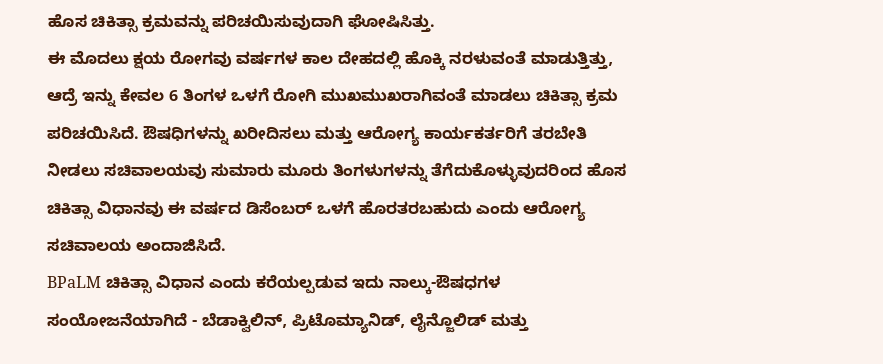ಹೊಸ ಚಿಕಿತ್ಸಾ ಕ್ರಮವನ್ನು ಪರಿಚಯಿಸುವುದಾಗಿ ಘೋಷಿಸಿತ್ತು.
ಈ ಮೊದಲು ಕ್ಷಯ ರೋಗವು ವರ್ಷಗಳ ಕಾಲ ದೇಹದಲ್ಲಿ ಹೊಕ್ಕಿ ನರಳುವಂತೆ ಮಾಡುತ್ತಿತ್ತು, ಆದ್ರೆ ಇನ್ನು ಕೇವಲ 6 ತಿಂಗಳ ಒಳಗೆ ರೋಗಿ ಮುಖಮುಖರಾಗಿವಂತೆ ಮಾಡಲು ಚಿಕಿತ್ಸಾ ಕ್ರಮ ಪರಿಚಯಿಸಿದೆ. ಔಷಧಿಗಳನ್ನು ಖರೀದಿಸಲು ಮತ್ತು ಆರೋಗ್ಯ ಕಾರ್ಯಕರ್ತರಿಗೆ ತರಬೇತಿ ನೀಡಲು ಸಚಿವಾಲಯವು ಸುಮಾರು ಮೂರು ತಿಂಗಳುಗಳನ್ನು ತೆಗೆದುಕೊಳ್ಳುವುದರಿಂದ ಹೊಸ ಚಿಕಿತ್ಸಾ ವಿಧಾನವು ಈ ವರ್ಷದ ಡಿಸೆಂಬರ್ ಒಳಗೆ ಹೊರತರಬಹುದು ಎಂದು ಆರೋಗ್ಯ ಸಚಿವಾಲಯ ಅಂದಾಜಿಸಿದೆ.
BPaLM ಚಿಕಿತ್ಸಾ ವಿಧಾನ ಎಂದು ಕರೆಯಲ್ಪಡುವ ಇದು ನಾಲ್ಕು-ಔಷಧಗಳ ಸಂಯೋಜನೆಯಾಗಿದೆ - ಬೆಡಾಕ್ವಿಲಿನ್, ಪ್ರಿಟೊಮ್ಯಾನಿಡ್, ಲೈನ್ಜೊಲಿಡ್ ಮತ್ತು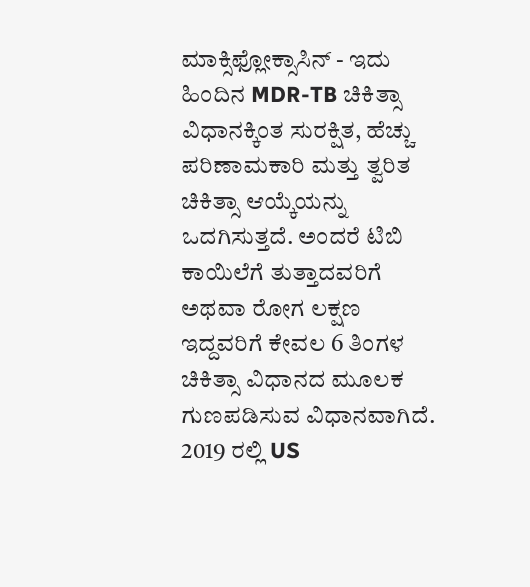ಮಾಕ್ಸಿಫ್ಲೋಕ್ಸಾಸಿನ್ - ಇದು ಹಿಂದಿನ MDR-TB ಚಿಕಿತ್ಸಾ ವಿಧಾನಕ್ಕಿಂತ ಸುರಕ್ಷಿತ, ಹೆಚ್ಚು ಪರಿಣಾಮಕಾರಿ ಮತ್ತು ತ್ವರಿತ ಚಿಕಿತ್ಸಾ ಆಯ್ಕೆಯನ್ನು ಒದಗಿಸುತ್ತದೆ. ಅಂದರೆ ಟಿಬಿ ಕಾಯಿಲೆಗೆ ತುತ್ತಾದವರಿಗೆ ಅಥವಾ ರೋಗ ಲಕ್ಷಣ ಇದ್ದವರಿಗೆ ಕೇವಲ 6 ತಿಂಗಳ ಚಿಕಿತ್ಸಾ ವಿಧಾನದ ಮೂಲಕ ಗುಣಪಡಿಸುವ ವಿಧಾನವಾಗಿದೆ.
2019 ರಲ್ಲಿ US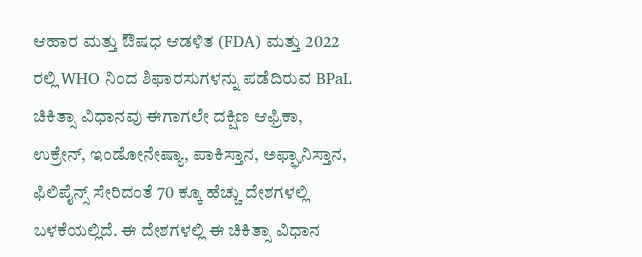ಆಹಾರ ಮತ್ತು ಔಷಧ ಆಡಳಿತ (FDA) ಮತ್ತು 2022 ರಲ್ಲಿ WHO ನಿಂದ ಶಿಫಾರಸುಗಳನ್ನು ಪಡೆದಿರುವ BPaL ಚಿಕಿತ್ಸಾ ವಿಧಾನವು ಈಗಾಗಲೇ ದಕ್ಷಿಣ ಆಫ್ರಿಕಾ, ಉಕ್ರೇನ್, ಇಂಡೋನೇಷ್ಯಾ, ಪಾಕಿಸ್ತಾನ, ಅಫ್ಘಾನಿಸ್ತಾನ, ಫಿಲಿಪೈನ್ಸ್ ಸೇರಿದಂತೆ 70 ಕ್ಕೂ ಹೆಚ್ಚು ದೇಶಗಳಲ್ಲಿ ಬಳಕೆಯಲ್ಲಿದೆ. ಈ ದೇಶಗಳಲ್ಲಿ ಈ ಚಿಕಿತ್ಸಾ ವಿಧಾನ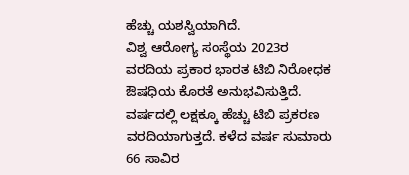ಹೆಚ್ಚು ಯಶಸ್ವಿಯಾಗಿದೆ.
ವಿಶ್ವ ಆರೋಗ್ಯ ಸಂಸ್ಥೆಯ 2023ರ ವರದಿಯ ಪ್ರಕಾರ ಭಾರತ ಟಿಬಿ ನಿರೋಧಕ ಔಷಧಿಯ ಕೊರತೆ ಅನುಭವಿಸುತ್ತಿದೆ. ವರ್ಷದಲ್ಲಿ ಲಕ್ಷಕ್ಕೂ ಹೆಚ್ಚು ಟಿಬಿ ಪ್ರಕರಣ ವರದಿಯಾಗುತ್ತದೆ. ಕಳೆದ ವರ್ಷ ಸುಮಾರು 66 ಸಾವಿರ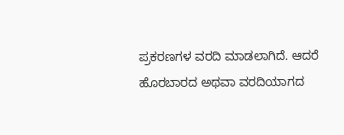ಪ್ರಕರಣಗಳ ವರದಿ ಮಾಡಲಾಗಿದೆ. ಆದರೆ ಹೊರಬಾರದ ಅಥವಾ ವರದಿಯಾಗದ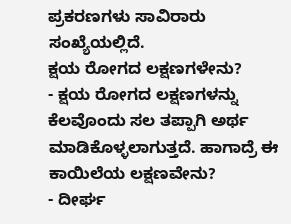ಪ್ರಕರಣಗಳು ಸಾವಿರಾರು ಸಂಖ್ಯೆಯಲ್ಲಿದೆ.
ಕ್ಷಯ ರೋಗದ ಲಕ್ಷಣಗಳೇನು?
- ಕ್ಷಯ ರೋಗದ ಲಕ್ಷಣಗಳನ್ನು ಕೆಲವೊಂದು ಸಲ ತಪ್ಪಾಗಿ ಅರ್ಥ ಮಾಡಿಕೊಳ್ಳಲಾಗುತ್ತದೆ. ಹಾಗಾದ್ರೆ ಈ ಕಾಯಿಲೆಯ ಲಕ್ಷಣವೇನು?
- ದೀರ್ಘ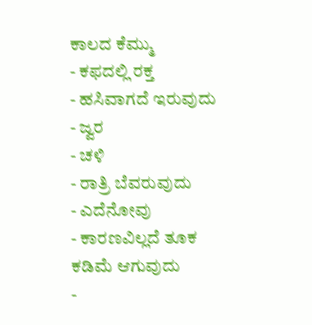ಕಾಲದ ಕೆಮ್ಮು
- ಕಫದಲ್ಲಿ ರಕ್ತ
- ಹಸಿವಾಗದೆ ಇರುವುದು
- ಜ್ವರ
- ಚಳಿ
- ರಾತ್ರಿ ಬೆವರುವುದು
- ಎದೆನೋವು
- ಕಾರಣವಿಲ್ಲದೆ ತೂಕ ಕಡಿಮೆ ಆಗುವುದು
-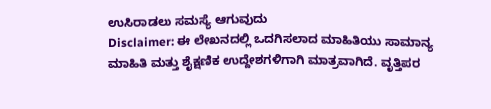ಉಸಿರಾಡಲು ಸಮಸ್ಯೆ ಆಗುವುದು
Disclaimer: ಈ ಲೇಖನದಲ್ಲಿ ಒದಗಿಸಲಾದ ಮಾಹಿತಿಯು ಸಾಮಾನ್ಯ ಮಾಹಿತಿ ಮತ್ತು ಶೈಕ್ಷಣಿಕ ಉದ್ದೇಶಗಳಿಗಾಗಿ ಮಾತ್ರವಾಗಿದೆ. ವೃತ್ತಿಪರ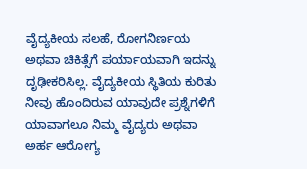ವೈದ್ಯಕೀಯ ಸಲಹೆ, ರೋಗನಿರ್ಣಯ ಅಥವಾ ಚಿಕಿತ್ಸೆಗೆ ಪರ್ಯಾಯವಾಗಿ ಇದನ್ನು ದೃಢೀಕರಿಸಿಲ್ಲ. ವೈದ್ಯಕೀಯ ಸ್ಥಿತಿಯ ಕುರಿತು ನೀವು ಹೊಂದಿರುವ ಯಾವುದೇ ಪ್ರಶ್ನೆಗಳಿಗೆ ಯಾವಾಗಲೂ ನಿಮ್ಮ ವೈದ್ಯರು ಅಥವಾ ಅರ್ಹ ಆರೋಗ್ಯ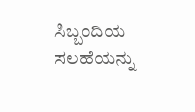ಸಿಬ್ಬಂದಿಯ ಸಲಹೆಯನ್ನು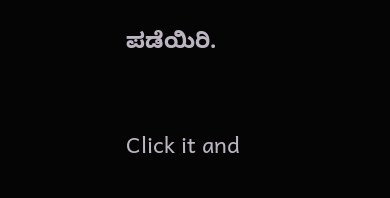ಪಡೆಯಿರಿ.



Click it and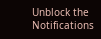Unblock the Notifications